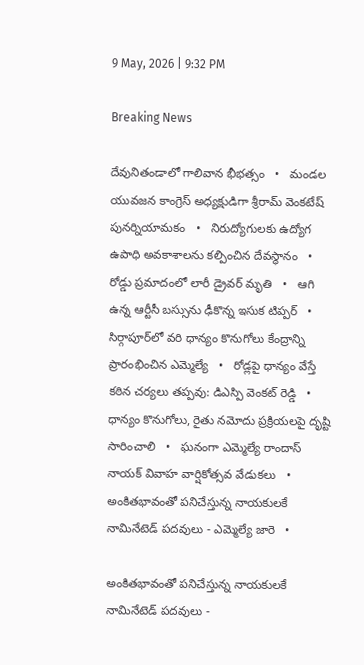9 May, 2026 | 9:32 PM

Breaking News

దేవునితండాలో గాలివాన భీభత్సం   •   మండల యువజన కాంగ్రెస్ అధ్యక్షుడిగా శ్రీరామ్ వెంకటేష్ పునర్నియామకం   •   నిరుద్యోగులకు ఉద్యోగ ఉపాధి అవకాశాలను కల్పించిన దేవస్థానం   •   రోడ్డు ప్రమాదంలో లారీ డ్రైవర్ మృతి   •   ఆగి ఉన్న ఆర్టీసీ బస్సును ఢీకొన్న ఇసుక టిప్పర్   •   సిర్గాపూర్‌లో వరి ధాన్యం కొనుగోలు కేంద్రాన్ని ప్రారంభించిన ఎమ్మెల్యే   •   రోడ్లపై ధాన్యం వేస్తే కఠిన చర్యలు తప్పవు: డిఎస్పి వెంకట్ రెడ్డి   •   ధాన్యం కొనుగోలు, రైతు నమోదు ప్రక్రియలపై దృష్టి సారించాలి   •   ఘనంగా ఎమ్మెల్యే రాందాస్ నాయక్ వివాహ వార్షికోత్సవ వేడుకలు   •   అంకితభావంతో పనిచేస్తున్న నాయకులకే నామినేటెడ్ పదవులు - ఎమ్మెల్యే జారె   •

అంకితభావంతో పనిచేస్తున్న నాయకులకే నామినేటెడ్ పదవులు -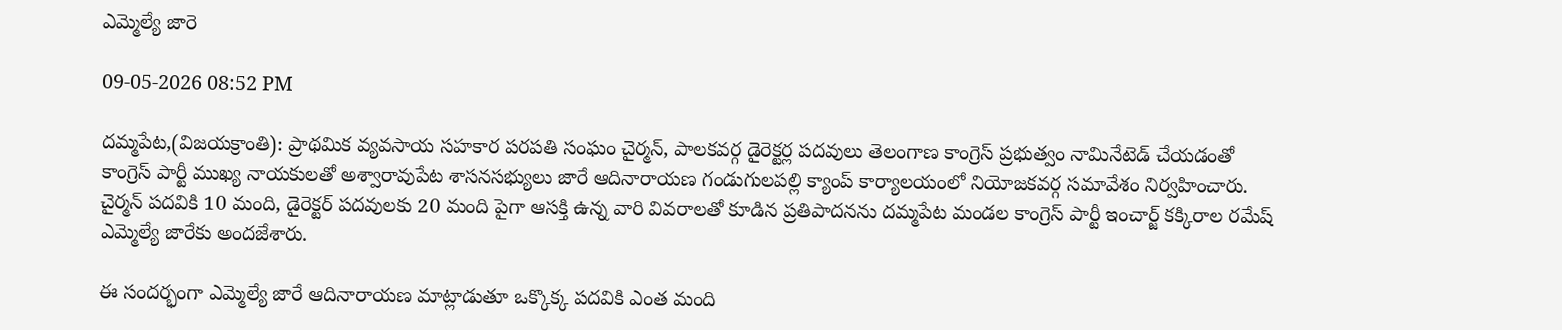ఎమ్మెల్యే జారె

09-05-2026 08:52 PM

దమ్మపేట,(విజయక్రాంతి): ప్రాథమిక వ్యవసాయ సహకార పరపతి సంఘం చైర్మన్, పాలకవర్గ డైరెక్టర్ల పదవులు తెలంగాణ కాంగ్రెస్ ప్రభుత్వం నామినేటెడ్ చేయడంతో కాంగ్రెస్ పార్టీ ముఖ్య నాయకులతో అశ్వారావుపేట శాసనసభ్యులు జారే ఆదినారాయణ గండుగులపల్లి క్యాంప్ కార్యాలయంలో నియోజకవర్గ సమావేశం నిర్వహించారు. చైర్మన్ పదవికి 10 మంది, డైరెక్టర్ పదవులకు 20 మంది పైగా ఆసక్తి ఉన్న వారి వివరాలతో కూడిన ప్రతిపాదనను దమ్మపేట మండల కాంగ్రెస్ పార్టీ ఇంచార్జ్ కక్కిరాల రమేష్ ఎమ్మెల్యే జారేకు అందజేశారు.

ఈ సందర్భంగా ఎమ్మెల్యే జారే ఆదినారాయణ మాట్లాడుతూ ఒక్కొక్క పదవికి ఎంత మంది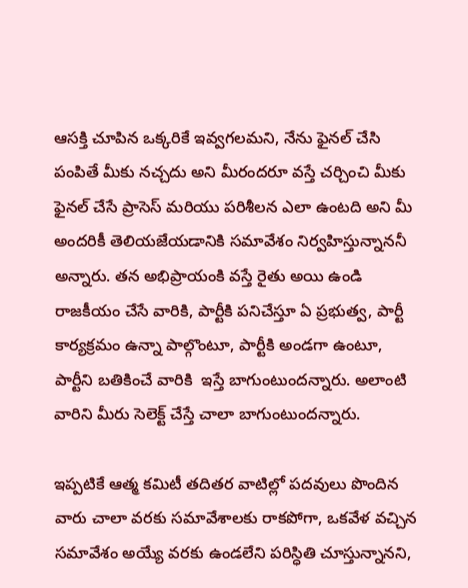ఆసక్తి చూపిన ఒక్కరికే ఇవ్వగలమని, నేను ఫైనల్ చేసి పంపితే మీకు నచ్చదు అని మీరందరూ వస్తే చర్చించి మీకు  ఫైనల్ చేసే ప్రాసెస్ మరియు పరిశీలన ఎలా ఉంటది అని మీ అందరికీ తెలియజేయడానికి సమావేశం నిర్వహిస్తున్నాననీ అన్నారు. తన అభిప్రాయంకి వస్తే రైతు అయి ఉండి రాజకీయం చేసే వారికి, పార్టీకి పనిచేస్తూ ఏ ప్రభుత్వ, పార్టీ కార్యక్రమం ఉన్నా పాల్గొంటూ, పార్టీకి అండగా ఉంటూ, పార్టీని బతికించే వారికి  ఇస్తే బాగుంటుందన్నారు. అలాంటి వారిని మీరు సెలెక్ట్ చేస్తే చాలా బాగుంటుందన్నారు.

ఇప్పటికే ఆత్మ కమిటీ తదితర వాటిల్లో పదవులు పొందిన వారు చాలా వరకు సమావేశాలకు రాకపోగా, ఒకవేళ వచ్చిన సమావేశం అయ్యే వరకు ఉండలేని పరిస్ధితి చూస్తున్నానని,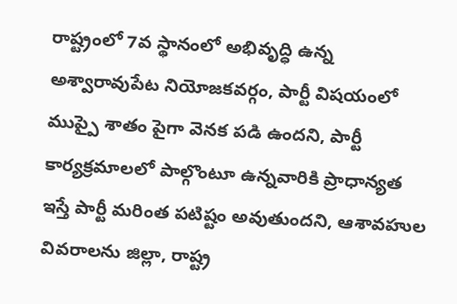రాష్ట్రంలో 7వ స్థానంలో అభివృద్ధి ఉన్న అశ్వారావుపేట నియోజకవర్గం, పార్టీ విషయంలో ముప్పై శాతం పైగా వెనక పడి ఉందని, పార్టీ కార్యక్రమాలలో పాల్గొంటూ ఉన్నవారికి ప్రాధాన్యత ఇస్తే పార్టీ మరింత పటిష్టం అవుతుందని, ఆశావహుల వివరాలను జిల్లా, రాష్ట్ర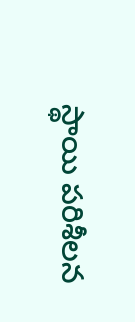స్థాయి పరిశీలన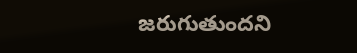జరుగుతుందని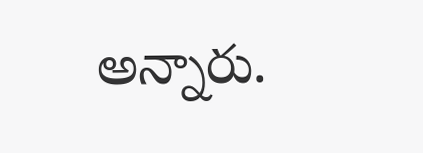అన్నారు.